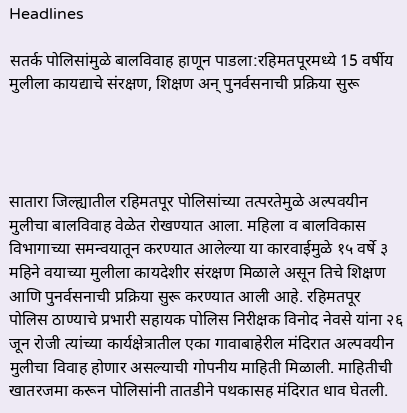Headlines

सतर्क पोलिसांमुळे बालविवाह हाणून पाडला:रहिमतपूरमध्ये 15 वर्षीय मुलीला कायद्याचे संरक्षण, शिक्षण अन् पुनर्वसनाची प्रक्रिया सुरू




सातारा जिल्ह्यातील रहिमतपूर पोलिसांच्या तत्परतेमुळे अल्पवयीन मुलीचा बालविवाह वेळेत रोखण्यात आला. महिला व बालविकास विभागाच्या समन्वयातून करण्यात आलेल्या या कारवाईमुळे १५ वर्षे ३ महिने वयाच्या मुलीला कायदेशीर संरक्षण मिळाले असून तिचे शिक्षण आणि पुनर्वसनाची प्रक्रिया सुरू करण्यात आली आहे. रहिमतपूर पोलिस ठाण्याचे प्रभारी सहायक पोलिस निरीक्षक विनोद नेवसे यांना २६ जून रोजी त्यांच्या कार्यक्षेत्रातील एका गावाबाहेरील मंदिरात अल्पवयीन मुलीचा विवाह होणार असल्याची गोपनीय माहिती मिळाली. माहितीची खातरजमा करून पोलिसांनी तातडीने पथकासह मंदिरात धाव घेतली.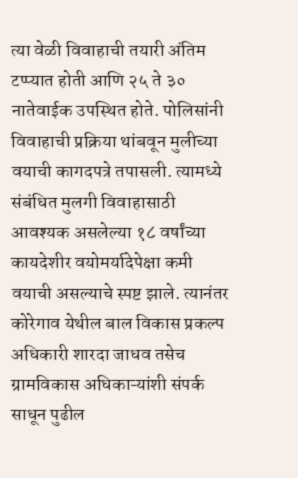त्या वेळी विवाहाची तयारी अंतिम टप्प्यात होती आणि २५ ते ३० नातेवाईक उपस्थित होते. पोलिसांनी विवाहाची प्रक्रिया थांबवून मुलीच्या वयाची कागदपत्रे तपासली. त्यामध्ये संबंधित मुलगी विवाहासाठी आवश्यक असलेल्या १८ वर्षांच्या कायदेशीर वयोमर्यादेपेक्षा कमी वयाची असल्याचे स्पष्ट झाले. त्यानंतर कोरेगाव येथील बाल विकास प्रकल्प अधिकारी शारदा जाधव तसेच ग्रामविकास अधिकाऱ्यांशी संपर्क साधून पुढील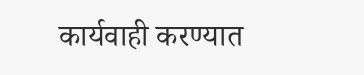कार्यवाही करण्यात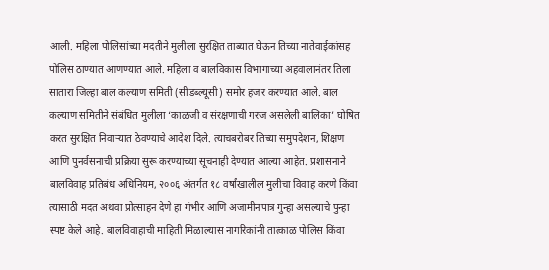आली. महिला पोलिसांच्या मदतीने मुलीला सुरक्षित ताब्यात घेऊन तिच्या नातेवाईकांसह पोलिस ठाण्यात आणण्यात आले. महिला व बालविकास विभागाच्या अहवालानंतर तिला सातारा जिल्हा बाल कल्याण समिती (सीडब्ल्यूसी) समोर हजर करण्यात आले. बाल कल्याण समितीने संबंधित मुलीला ‘काळजी व संरक्षणाची गरज असलेली बालिका’ घोषित करत सुरक्षित निवाऱ्यात ठेवण्याचे आदेश दिले. त्याचबरोबर तिच्या समुपदेशन, शिक्षण आणि पुनर्वसनाची प्रक्रिया सुरू करण्याच्या सूचनाही देण्यात आल्या आहेत. प्रशासनाने बालविवाह प्रतिबंध अधिनियम, २००६ अंतर्गत १८ वर्षांखालील मुलीचा विवाह करणे किंवा त्यासाठी मदत अथवा प्रोत्साहन देणे हा गंभीर आणि अजामीनपात्र गुन्हा असल्याचे पुन्हा स्पष्ट केले आहे. बालविवाहाची माहिती मिळाल्यास नागरिकांनी तात्काळ पोलिस किंवा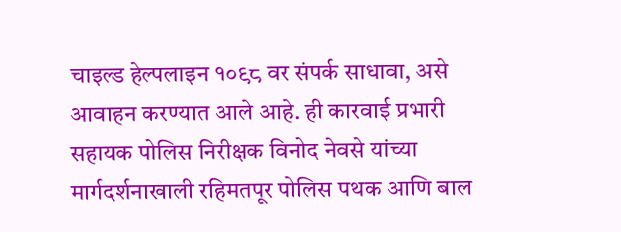चाइल्ड हेल्पलाइन १०९८ वर संपर्क साधावा, असे आवाहन करण्यात आले आहे. ही कारवाई प्रभारी सहायक पोलिस निरीक्षक विनोद नेवसे यांच्या मार्गदर्शनाखाली रहिमतपूर पोलिस पथक आणि बाल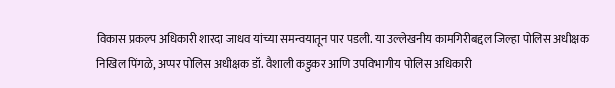विकास प्रकल्प अधिकारी शारदा जाधव यांच्या समन्वयातून पार पडली. या उल्लेखनीय कामगिरीबद्दल जिल्हा पोलिस अधीक्षक निखिल पिंगळे, अप्पर पोलिस अधीक्षक डॉ. वैशाली कडुकर आणि उपविभागीय पोलिस अधिकारी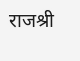राजश्री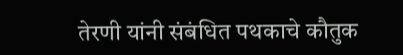तेरणी यांनी संबंधित पथकाचे कौतुक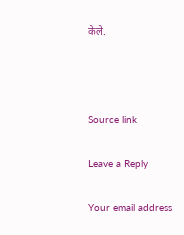केले.



Source link

Leave a Reply

Your email address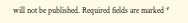will not be published. Required fields are marked *